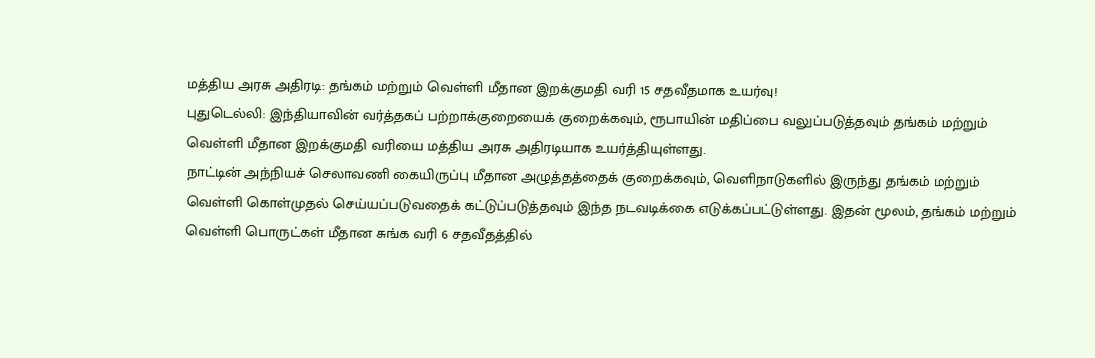மத்திய அரசு அதிரடி: தங்கம் மற்றும் வெள்ளி மீதான இறக்குமதி வரி 15 சதவீதமாக உயர்வு!
புதுடெல்லி: இந்தியாவின் வர்த்தகப் பற்றாக்குறையைக் குறைக்கவும், ரூபாயின் மதிப்பை வலுப்படுத்தவும் தங்கம் மற்றும் வெள்ளி மீதான இறக்குமதி வரியை மத்திய அரசு அதிரடியாக உயர்த்தியுள்ளது.
நாட்டின் அந்நியச் செலாவணி கையிருப்பு மீதான அழுத்தத்தைக் குறைக்கவும், வெளிநாடுகளில் இருந்து தங்கம் மற்றும் வெள்ளி கொள்முதல் செய்யப்படுவதைக் கட்டுப்படுத்தவும் இந்த நடவடிக்கை எடுக்கப்பட்டுள்ளது. இதன் மூலம், தங்கம் மற்றும் வெள்ளி பொருட்கள் மீதான சுங்க வரி 6 சதவீதத்தில்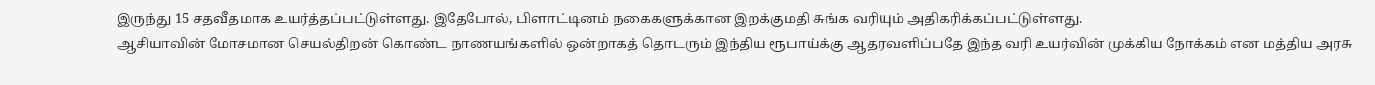இருந்து 15 சதவீதமாக உயர்த்தப்பட்டுள்ளது. இதேபோல், பிளாட்டினம் நகைகளுக்கான இறக்குமதி சுங்க வரியும் அதிகரிக்கப்பட்டுள்ளது.
ஆசியாவின் மோசமான செயல்திறன் கொண்ட நாணயங்களில் ஒன்றாகத் தொடரும் இந்திய ரூபாய்க்கு ஆதரவளிப்பதே இந்த வரி உயர்வின் முக்கிய நோக்கம் என மத்திய அரசு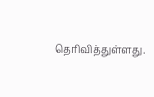தெரிவித்துள்ளது.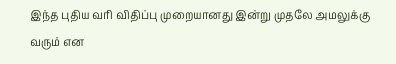இந்த புதிய வரி விதிப்பு முறையானது இன்று முதலே அமலுக்கு வரும் என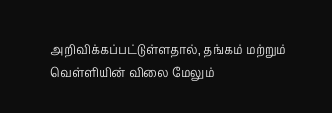அறிவிக்கப்பட்டுள்ளதால், தங்கம் மற்றும் வெள்ளியின் விலை மேலும்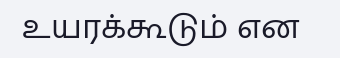உயரக்கூடும் என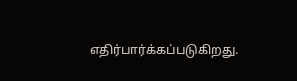எதிர்பார்க்கப்படுகிறது.